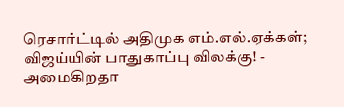ரெசார்ட்டில் அதிமுக எம்.எல்.ஏக்கள்; விஜய்யின் பாதுகாப்பு விலக்கு! - அமைகிறதா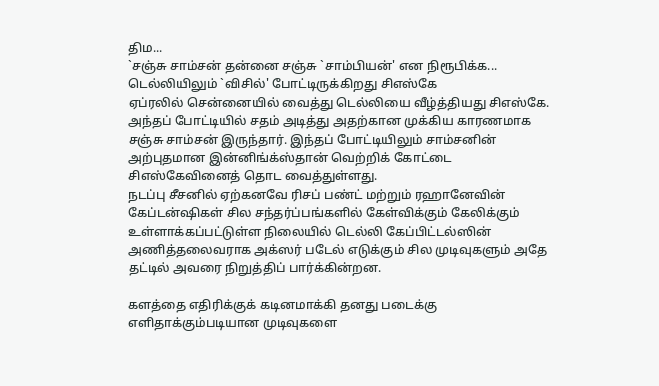திம...
`சஞ்சு சாம்சன் தன்னை சஞ்சு `சாம்பியன்' என நிரூபிக்க... டெல்லியிலும் `விசில்' போட்டிருக்கிறது சிஎஸ்கே
ஏப்ரலில் சென்னையில் வைத்து டெல்லியை வீழ்த்தியது சிஎஸ்கே. அந்தப் போட்டியில் சதம் அடித்து அதற்கான முக்கிய காரணமாக சஞ்சு சாம்சன் இருந்தார். இந்தப் போட்டியிலும் சாம்சனின் அற்புதமான இன்னிங்க்ஸ்தான் வெற்றிக் கோட்டை சிஎஸ்கேவினைத் தொட வைத்துள்ளது.
நடப்பு சீசனில் ஏற்கனவே ரிசப் பண்ட் மற்றும் ரஹானேவின் கேப்டன்ஷிகள் சில சந்தர்ப்பங்களில் கேள்விக்கும் கேலிக்கும் உள்ளாக்கப்பட்டுள்ள நிலையில் டெல்லி கேப்பிட்டல்ஸின் அணித்தலைவராக அக்ஸர் படேல் எடுக்கும் சில முடிவுகளும் அதே தட்டில் அவரை நிறுத்திப் பார்க்கின்றன.

களத்தை எதிரிக்குக் கடினமாக்கி தனது படைக்கு எளிதாக்கும்படியான முடிவுகளை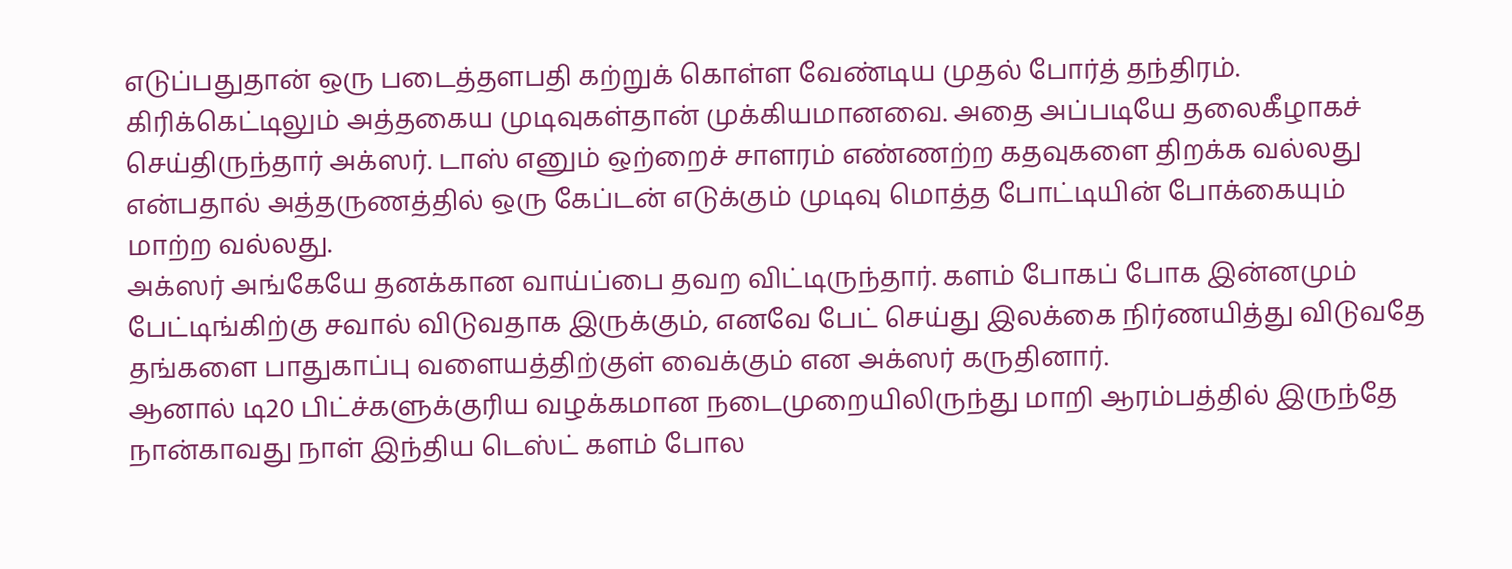எடுப்பதுதான் ஒரு படைத்தளபதி கற்றுக் கொள்ள வேண்டிய முதல் போர்த் தந்திரம். கிரிக்கெட்டிலும் அத்தகைய முடிவுகள்தான் முக்கியமானவை. அதை அப்படியே தலைகீழாகச் செய்திருந்தார் அக்ஸர். டாஸ் எனும் ஒற்றைச் சாளரம் எண்ணற்ற கதவுகளை திறக்க வல்லது என்பதால் அத்தருணத்தில் ஒரு கேப்டன் எடுக்கும் முடிவு மொத்த போட்டியின் போக்கையும் மாற்ற வல்லது.
அக்ஸர் அங்கேயே தனக்கான வாய்ப்பை தவற விட்டிருந்தார். களம் போகப் போக இன்னமும் பேட்டிங்கிற்கு சவால் விடுவதாக இருக்கும், எனவே பேட் செய்து இலக்கை நிர்ணயித்து விடுவதே தங்களை பாதுகாப்பு வளையத்திற்குள் வைக்கும் என அக்ஸர் கருதினார்.
ஆனால் டி20 பிட்ச்களுக்குரிய வழக்கமான நடைமுறையிலிருந்து மாறி ஆரம்பத்தில் இருந்தே நான்காவது நாள் இந்திய டெஸ்ட் களம் போல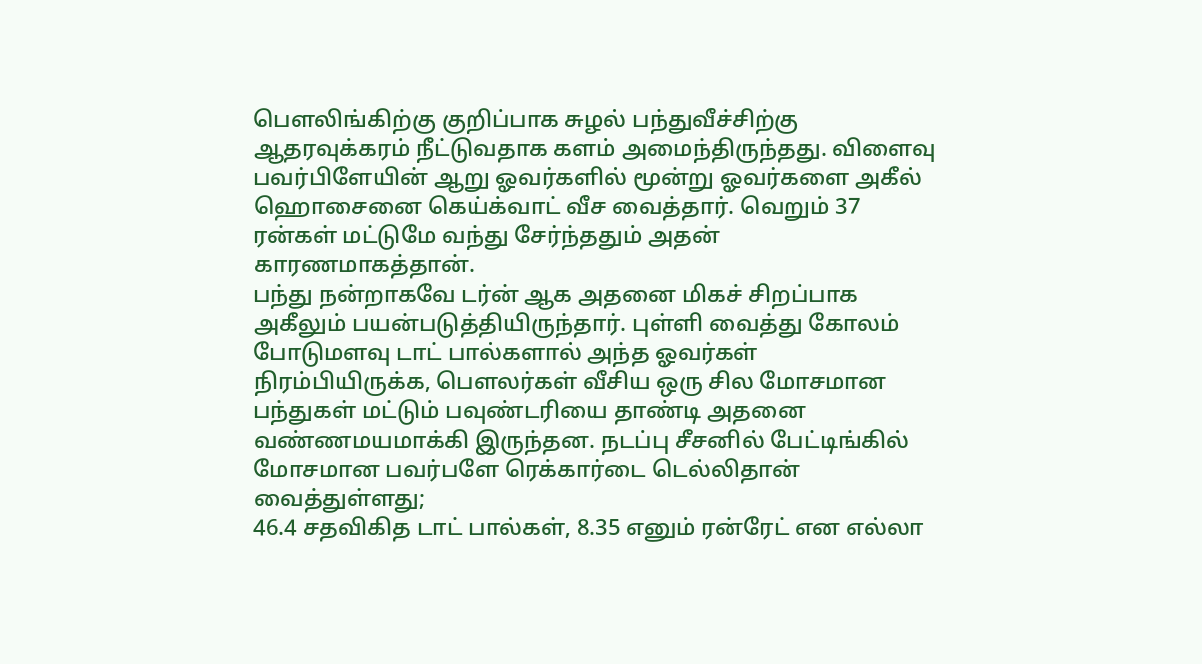பௌலிங்கிற்கு குறிப்பாக சுழல் பந்துவீச்சிற்கு ஆதரவுக்கரம் நீட்டுவதாக களம் அமைந்திருந்தது. விளைவு பவர்பிளேயின் ஆறு ஓவர்களில் மூன்று ஓவர்களை அகீல் ஹொசைனை கெய்க்வாட் வீச வைத்தார். வெறும் 37 ரன்கள் மட்டுமே வந்து சேர்ந்ததும் அதன் காரணமாகத்தான்.
பந்து நன்றாகவே டர்ன் ஆக அதனை மிகச் சிறப்பாக அகீலும் பயன்படுத்தியிருந்தார். புள்ளி வைத்து கோலம் போடுமளவு டாட் பால்களால் அந்த ஓவர்கள் நிரம்பியிருக்க, பௌலர்கள் வீசிய ஒரு சில மோசமான பந்துகள் மட்டும் பவுண்டரியை தாண்டி அதனை வண்ணமயமாக்கி இருந்தன. நடப்பு சீசனில் பேட்டிங்கில் மோசமான பவர்பளே ரெக்கார்டை டெல்லிதான் வைத்துள்ளது;
46.4 சதவிகித டாட் பால்கள், 8.35 எனும் ரன்ரேட் என எல்லா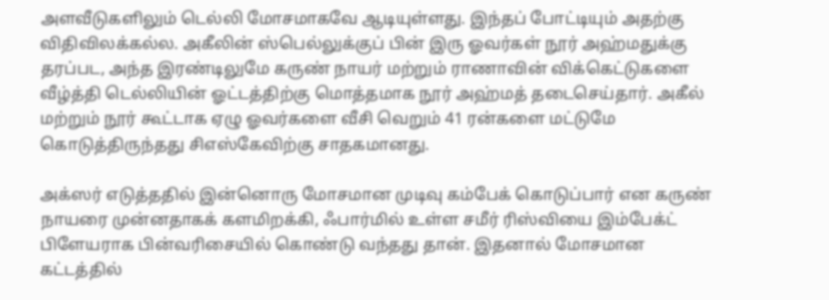அளவீடுகளிலும் டெல்லி மோசமாகவே ஆடியுள்ளது. இந்தப் போட்டியும் அதற்கு விதிவிலக்கல்ல. அகீலின் ஸ்பெல்லுக்குப் பின் இரு ஓவர்கள் நூர் அஹ்மதுக்கு தரப்பட, அந்த இரண்டிலுமே கருண் நாயர் மற்றும் ராணாவின் விக்கெட்டுகளை வீழ்த்தி டெல்லியின் ஓட்டத்திற்கு மொத்தமாக நூர் அஹ்மத் தடைசெய்தார். அகீல் மற்றும் நூர் கூட்டாக ஏழு ஓவர்களை வீசி வெறும் 41 ரன்களை மட்டுமே கொடுத்திருந்தது சிஎஸ்கேவிற்கு சாதகமானது.

அக்ஸர் எடுத்ததில் இன்னொரு மோசமான முடிவு கம்பேக் கொடுப்பார் என கருண் நாயரை முன்னதாகக் களமிறக்கி, ஃபார்மில் உள்ள சமீர் ரிஸ்வியை இம்பேக்ட் பிளேயராக பின்வரிசையில் கொண்டு வந்தது தான். இதனால் மோசமான கட்டத்தில்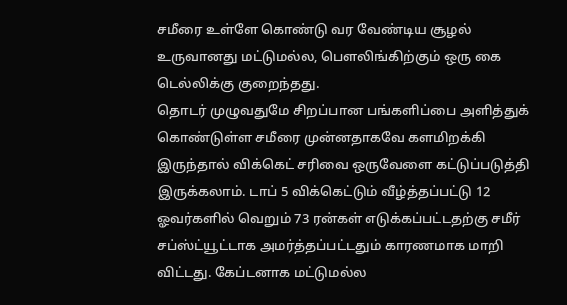சமீரை உள்ளே கொண்டு வர வேண்டிய சூழல் உருவானது மட்டுமல்ல, பௌலிங்கிற்கும் ஒரு கை டெல்லிக்கு குறைந்தது.
தொடர் முழுவதுமே சிறப்பான பங்களிப்பை அளித்துக் கொண்டுள்ள சமீரை முன்னதாகவே களமிறக்கி இருந்தால் விக்கெட் சரிவை ஒருவேளை கட்டுப்படுத்தி இருக்கலாம். டாப் 5 விக்கெட்டும் வீழ்த்தப்பட்டு 12 ஓவர்களில் வெறும் 73 ரன்கள் எடுக்கப்பட்டதற்கு சமீர் சப்ஸ்ட்யூட்டாக அமர்த்தப்பட்டதும் காரணமாக மாறி விட்டது. கேப்டனாக மட்டுமல்ல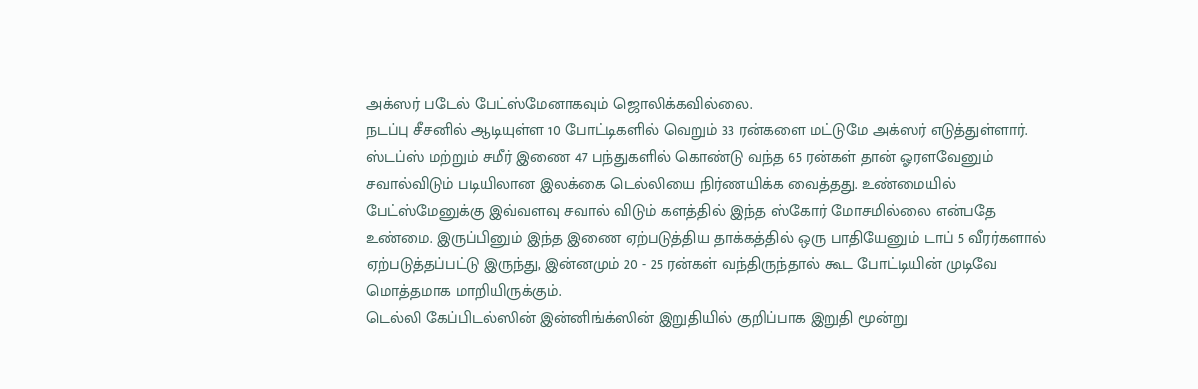அக்ஸர் படேல் பேட்ஸ்மேனாகவும் ஜொலிக்கவில்லை.
நடப்பு சீசனில் ஆடியுள்ள 10 போட்டிகளில் வெறும் 33 ரன்களை மட்டுமே அக்ஸர் எடுத்துள்ளார். ஸ்டப்ஸ் மற்றும் சமீர் இணை 47 பந்துகளில் கொண்டு வந்த 65 ரன்கள் தான் ஓரளவேனும் சவால்விடும் படியிலான இலக்கை டெல்லியை நிர்ணயிக்க வைத்தது. உண்மையில் பேட்ஸ்மேனுக்கு இவ்வளவு சவால் விடும் களத்தில் இந்த ஸ்கோர் மோசமில்லை என்பதே உண்மை. இருப்பினும் இந்த இணை ஏற்படுத்திய தாக்கத்தில் ஒரு பாதியேனும் டாப் 5 வீரர்களால் ஏற்படுத்தப்பட்டு இருந்து, இன்னமும் 20 - 25 ரன்கள் வந்திருந்தால் கூட போட்டியின் முடிவே மொத்தமாக மாறியிருக்கும்.
டெல்லி கேப்பிடல்ஸின் இன்னிங்க்ஸின் இறுதியில் குறிப்பாக இறுதி மூன்று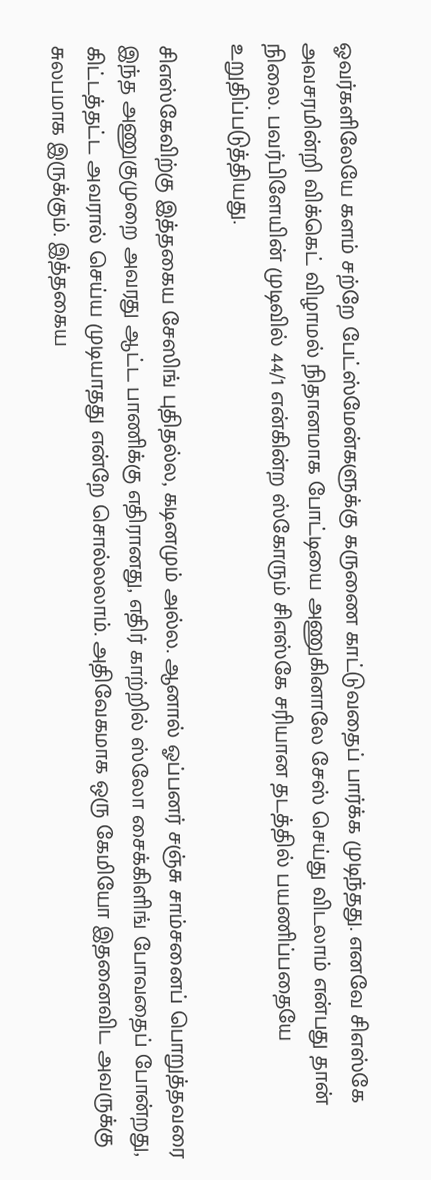ஓவர்களிலேயே களம் சற்றே பேட்ஸ்மேன்களுக்கு கருணை காட்டுவதைப் பார்க்க முடிந்தது. எனவே சிஎஸ்கே அவசரமின்றி விக்கெட் விழாமல் நிதானமாக போட்டியை அணுகினாலே சேஸ் செய்து விடலாம் என்பது தான் நிலை. பவர்பிளேயின் முடிவில் 44/1 என்கின்ற ஸ்கோரும் சிஎஸ்கே சரியான தடத்தில் பயணிப்பதையே உறுதிப்படுத்தியது.

சிஎஸ்கேவிற்கு இத்தகைய சேஸிங் புதிதல்ல, கடினமும் அல்ல. ஆனால் ஓப்பனர் சஞ்சு சாம்சனைப் பொறுத்தவரை இந்த அணுகுமுறை அவரது ஆட்ட பாணிக்கு எதிரானது, எதிர் காற்றில் ஸ்லோ சைக்கிளிங் போவதைப் போன்றது, கிட்டத்தட்ட அவரால் செய்ய முடியாதது என்றே சொல்லலாம். அதிவேகமாக ஒரு கேமியோ இதனைவிட அவருக்கு சுலபமாக இருக்கும். இத்தகைய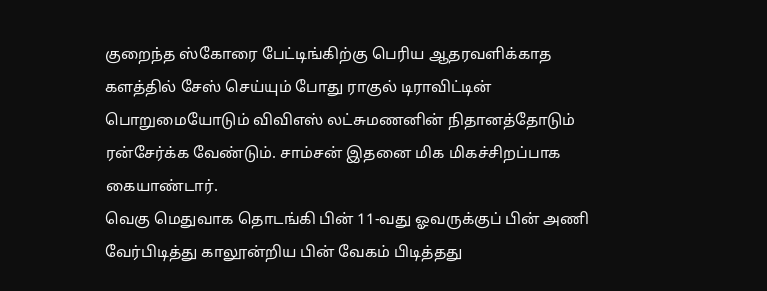குறைந்த ஸ்கோரை பேட்டிங்கிற்கு பெரிய ஆதரவளிக்காத களத்தில் சேஸ் செய்யும் போது ராகுல் டிராவிட்டின் பொறுமையோடும் விவிஎஸ் லட்சுமணனின் நிதானத்தோடும் ரன்சேர்க்க வேண்டும். சாம்சன் இதனை மிக மிகச்சிறப்பாக கையாண்டார்.
வெகு மெதுவாக தொடங்கி பின் 11-வது ஓவருக்குப் பின் அணி வேர்பிடித்து காலூன்றிய பின் வேகம் பிடித்தது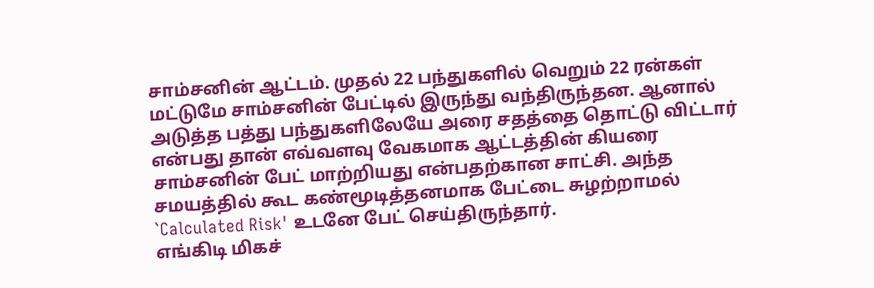சாம்சனின் ஆட்டம். முதல் 22 பந்துகளில் வெறும் 22 ரன்கள் மட்டுமே சாம்சனின் பேட்டில் இருந்து வந்திருந்தன. ஆனால் அடுத்த பத்து பந்துகளிலேயே அரை சதத்தை தொட்டு விட்டார் என்பது தான் எவ்வளவு வேகமாக ஆட்டத்தின் கியரை சாம்சனின் பேட் மாற்றியது என்பதற்கான சாட்சி. அந்த சமயத்தில் கூட கண்மூடித்தனமாக பேட்டை சுழற்றாமல் `Calculated Risk' உடனே பேட் செய்திருந்தார்.
எங்கிடி மிகச்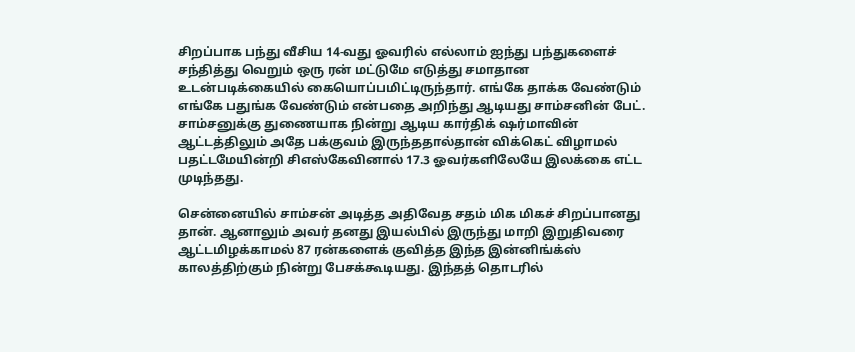சிறப்பாக பந்து வீசிய 14-வது ஓவரில் எல்லாம் ஐந்து பந்துகளைச் சந்தித்து வெறும் ஒரு ரன் மட்டுமே எடுத்து சமாதான உடன்படிக்கையில் கையொப்பமிட்டிருந்தார். எங்கே தாக்க வேண்டும் எங்கே பதுங்க வேண்டும் என்பதை அறிந்து ஆடியது சாம்சனின் பேட். சாம்சனுக்கு துணையாக நின்று ஆடிய கார்திக் ஷர்மாவின் ஆட்டத்திலும் அதே பக்குவம் இருந்ததால்தான் விக்கெட் விழாமல் பதட்டமேயின்றி சிஎஸ்கேவினால் 17.3 ஓவர்களிலேயே இலக்கை எட்ட முடிந்தது.

சென்னையில் சாம்சன் அடித்த அதிவேத சதம் மிக மிகச் சிறப்பானது தான். ஆனாலும் அவர் தனது இயல்பில் இருந்து மாறி இறுதிவரை ஆட்டமிழக்காமல் 87 ரன்களைக் குவித்த இந்த இன்னிங்க்ஸ் காலத்திற்கும் நின்று பேசக்கூடியது. இந்தத் தொடரில்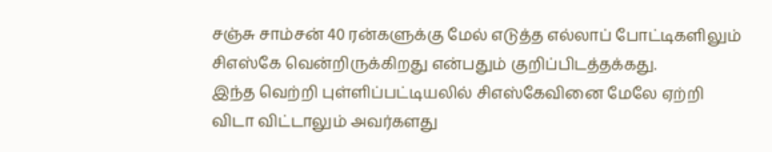சஞ்சு சாம்சன் 40 ரன்களுக்கு மேல் எடுத்த எல்லாப் போட்டிகளிலும் சிஎஸ்கே வென்றிருக்கிறது என்பதும் குறிப்பிடத்தக்கது.
இந்த வெற்றி புள்ளிப்பட்டியலில் சிஎஸ்கேவினை மேலே ஏற்றி விடா விட்டாலும் அவர்களது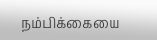நம்பிக்கையை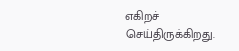எகிறச் செய்திருக்கிறது.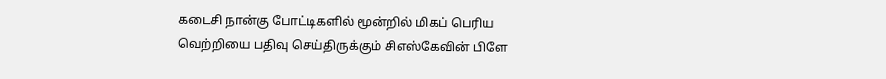கடைசி நான்கு போட்டிகளில் மூன்றில் மிகப் பெரிய வெற்றியை பதிவு செய்திருக்கும் சிஎஸ்கேவின் பிளே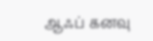ஆஃப் கனவு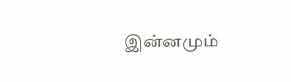இன்னமும்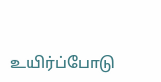உயிர்ப்போடு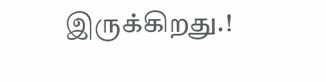இருக்கிறது.!